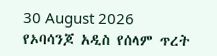30 August 2026
የኦባሳንጆ አዲስ የሰላም ጥረት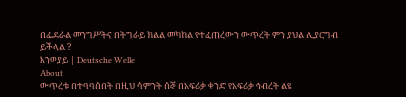በፌደራል መንግሥትና በትግራይ ክልል መካከል የተፈጠረውን ውጥረት ምን ያህል ሊያርግብ ይችላል ?
እንወያይ | Deutsche Welle
About
ውጥረቱ በተባባሰበት በዚህ ሳምንት ሰኞ በአፍሪቃ ቀንድ የአፍሪቃ ኅብረት ልዩ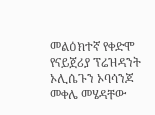መልዕክተኛ የቀድሞ የናይጀሪያ ፕሬዝዳንት ኦሊሴጉን ኦባሳንጆ መቀሌ መሄዳቸው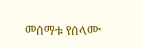መሰማቱ የሰላሙ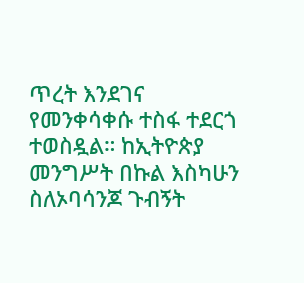ጥረት እንደገና የመንቀሳቀሱ ተስፋ ተደርጎ ተወስዷል። ከኢትዮጵያ መንግሥት በኩል እስካሁን ስለኦባሳንጆ ጉብኝት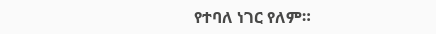የተባለ ነገር የለም።